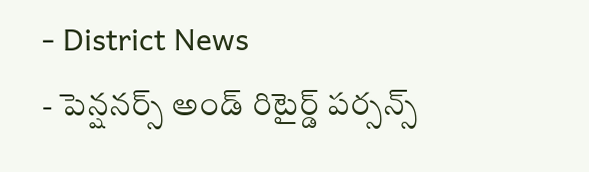- District News
- పెన్షనర్స్ అండ్ రిటైర్డ్ పర్సన్స్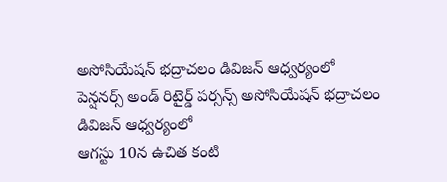అసోసియేషన్ భద్రాచలం డివిజన్ ఆధ్వర్యంలో
పెన్షనర్స్ అండ్ రిటైర్డ్ పర్సన్స్ అసోసియేషన్ భద్రాచలం డివిజన్ ఆధ్వర్యంలో
ఆగస్టు 10న ఉచిత కంటి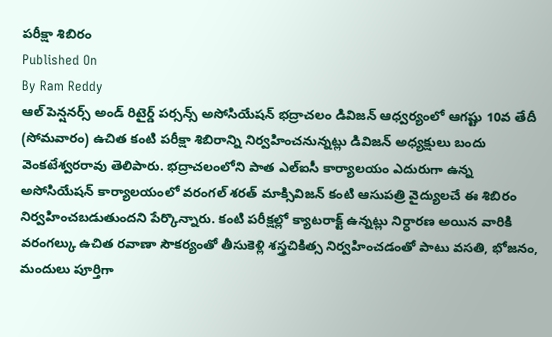పరీక్షా శిబిరం
Published On
By Ram Reddy
ఆల్ పెన్షనర్స్ అండ్ రిటైర్డ్ పర్సన్స్ అసోసియేషన్ భద్రాచలం డివిజన్ ఆధ్వర్యంలో ఆగష్టు 10వ తేదీ (సోమవారం) ఉచిత కంటి పరీక్షా శిబిరాన్ని నిర్వహించనున్నట్లు డివిజన్ అధ్యక్షులు బందు వెంకటేశ్వరరావు తెలిపారు. భద్రాచలంలోని పాత ఎల్ఐసీ కార్యాలయం ఎదురుగా ఉన్న అసోసియేషన్ కార్యాలయంలో వరంగల్ శరత్ మాక్సివిజన్ కంటి ఆసుపత్రి వైద్యులచే ఈ శిబిరం నిర్వహించబడుతుందని పేర్కొన్నారు. కంటి పరీక్షల్లో క్యాటరాక్ట్ ఉన్నట్లు నిర్ధారణ అయిన వారికి వరంగల్కు ఉచిత రవాణా సౌకర్యంతో తీసుకెళ్లి శస్త్రచికిత్స నిర్వహించడంతో పాటు వసతి, భోజనం, మందులు పూర్తిగా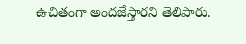ఉచితంగా అందజేస్తారని తెలిపారు.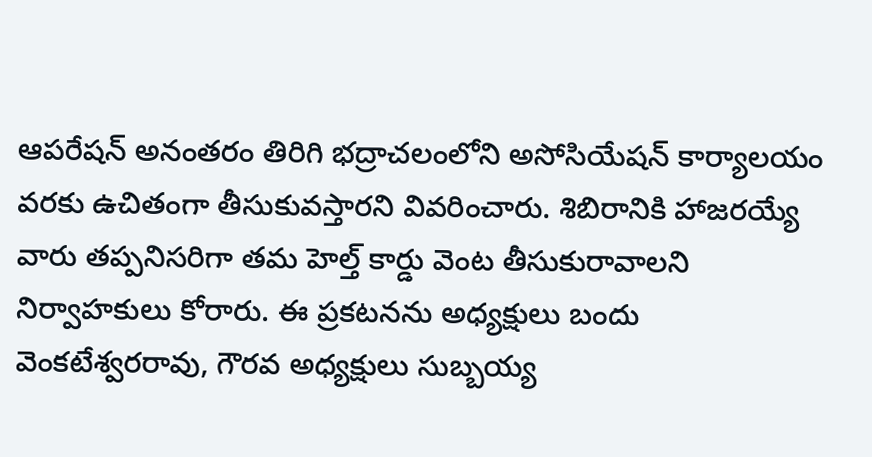ఆపరేషన్ అనంతరం తిరిగి భద్రాచలంలోని అసోసియేషన్ కార్యాలయం వరకు ఉచితంగా తీసుకువస్తారని వివరించారు. శిబిరానికి హాజరయ్యే వారు తప్పనిసరిగా తమ హెల్త్ కార్డు వెంట తీసుకురావాలని నిర్వాహకులు కోరారు. ఈ ప్రకటనను అధ్యక్షులు బందు వెంకటేశ్వరరావు, గౌరవ అధ్యక్షులు సుబ్బయ్య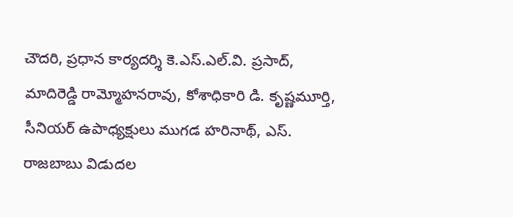చౌదరి, ప్రధాన కార్యదర్శి కె.ఎస్.ఎల్.వి. ప్రసాద్, మాదిరెడ్డి రామ్మోహనరావు, కోశాధికారి డి. కృష్ణమూర్తి, సీనియర్ ఉపాధ్యక్షులు ముగడ హరినాథ్, ఎస్. రాజబాబు విడుదల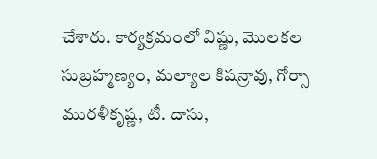చేశారు. కార్యక్రమంలో విష్ణు, మొలకల సుబ్రహ్మణ్యం, మల్యాల కిషన్రావు, గోర్సా మురళీకృష్ణ, టీ. దాసు,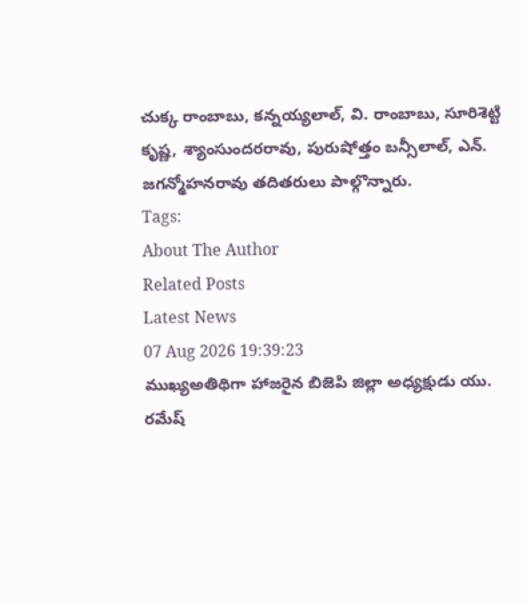చుక్క రాంబాబు, కన్నయ్యలాల్, వి. రాంబాబు, సూరిశెట్టి కృష్ణ, శ్యాంసుందరరావు, పురుషోత్తం బన్సీలాల్, ఎన్. జగన్మోహనరావు తదితరులు పాల్గొన్నారు.
Tags:
About The Author
Related Posts
Latest News
07 Aug 2026 19:39:23
ముఖ్యఅతిథిగా హాజరైన బిజెపి జిల్లా అధ్యక్షుడు యు. రమేష్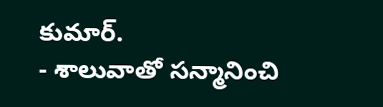కుమార్.
- శాలువాతో సన్మానించి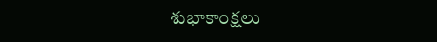శుభాకాంక్షలు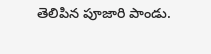తెలిపిన పూజారి పాండు.